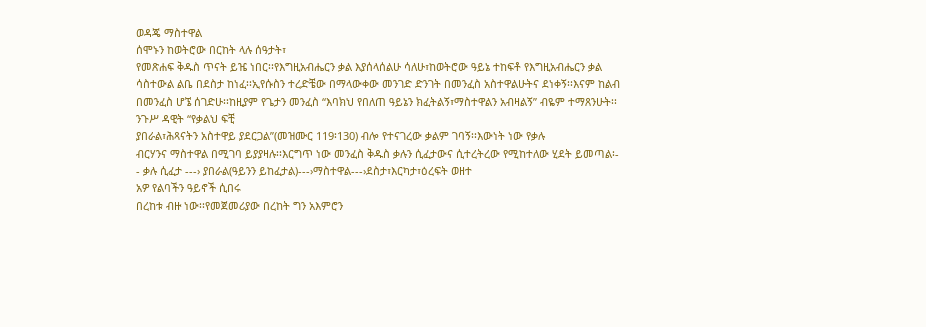ወዳጄ ማስተዋል
ሰሞኑን ከወትሮው በርከት ላሉ ሰዓታት፣
የመጽሐፍ ቅዱስ ጥናት ይዤ ነበር፡፡የእግዚአብሔርን ቃል እያሰላሰልሁ ሳለሁ፣ከወትሮው ዓይኔ ተከፍቶ የእግዚአብሔርን ቃል
ሳስተውል ልቤ በደስታ ከነፈ፡፡ኢየሱስን ተረድቼው በማላውቀው መንገድ ድንገት በመንፈስ አስተዋልሁትና ደነቀኝ፡፡እናም ከልብ
በመንፈስ ሆኜ ሰገድሁ፡፡ከዚያም የጌታን መንፈስ “እባክህ የበለጠ ዓይኔን ክፈትልኝ፣ማስተዋልን አብዛልኝ” ብዬም ተማጸንሁት፡፡
ንጉሥ ዳዊት “የቃልህ ፍቺ
ያበራል፣ሕጻናትን አስተዋይ ያደርጋል”(መዝሙር 119፡130) ብሎ የተናገረው ቃልም ገባኝ፡፡እውነት ነው የቃሉ
ብርሃንና ማስተዋል በሚገባ ይያያዛሉ፡፡እርግጥ ነው መንፈስ ቅዱስ ቃሉን ሲፈታውና ሲተረትረው የሚከተለው ሂደት ይመጣል፡-
- ቃሉ ሲፈታ ---› ያበራል(ዓይንን ይከፈታል)---›ማስተዋል---›ደስታ፣እርካታ፣ዕረፍት ወዘተ
አዎ የልባችን ዓይኖች ሲበሩ
በረከቱ ብዙ ነው፡፡የመጀመሪያው በረከት ግን አእምሮን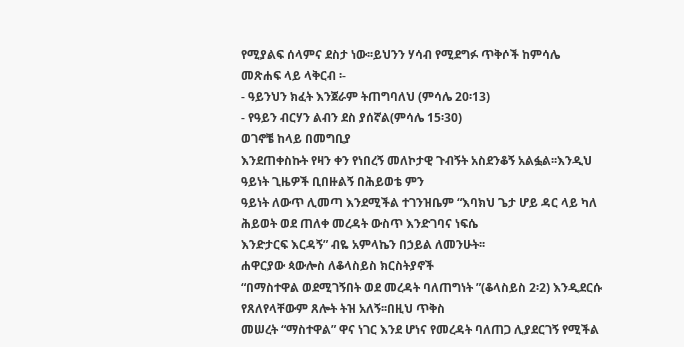የሚያልፍ ሰላምና ደስታ ነው፡፡ይህንን ሃሳብ የሚደግፉ ጥቅሶች ከምሳሌ
መጽሐፍ ላይ ላቅርብ ፡-
- ዓይንህን ክፈት እንጀራም ትጠግባለህ (ምሳሌ 20፡13)
- የዓይን ብርሃን ልብን ደስ ያሰኛል(ምሳሌ 15፡30)
ወገኖቼ ከላይ በመግቢያ
እንደጠቀስኩት የዛን ቀን የነበረኝ መለኮታዊ ጉብኝት አስደንቆኝ አልፏል፡፡እንዲህ ዓይነት ጊዜዎች ቢበዙልኝ በሕይወቴ ምን
ዓይነት ለውጥ ሊመጣ እንደሚችል ተገንዝቤም “እባክህ ጌታ ሆይ ዳር ላይ ካለ ሕይወት ወደ ጠለቀ መረዳት ውስጥ እንድገባና ነፍሴ
እንድታርፍ እርዳኝ” ብዬ አምላኬን በኃይል ለመንሁት፡፡
ሐዋርያው ጳውሎስ ለቆላስይስ ክርስትያኖች
“በማስተዋል ወደሚገኝበት ወደ መረዳት ባለጠግነት ”(ቆላስይስ 2፡2) እንዲደርሱ የጸለየላቸውም ጸሎት ትዝ አለኝ፡፡በዚህ ጥቅስ
መሠረት “ማስተዋል” ዋና ነገር እንደ ሆነና የመረዳት ባለጠጋ ሊያደርገኝ የሚችል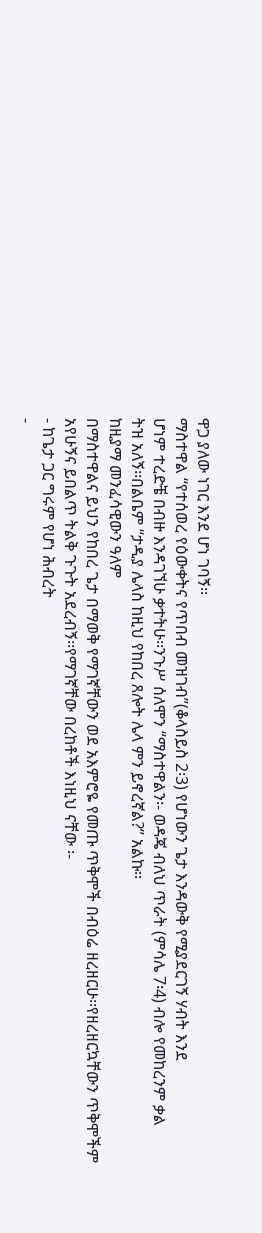ዋጋ ያለው ነገር እንደ ሆነ ገባኝ፡፡
ማስተዋል “የተሰወረ የዕውቀትና የጥበብ መዝገብ”(ቆላስይስ 2፡3) የሆነውን ጌታ እንዳውቅ የሚያደርገኝ ሃብት እንደ
ሆነም ተረድቼ በብዙ እንዳገኘሁ ቃተትሁ፡፡ንጉሥ ሰለሞን “ማስተዋልን፡- ወዳጄ ብለህ ጥራት (ምሳሌ 7፡4) ብሎ የመከረንም ቃል
ትዝ አለኝ፡፡በልቤም “ታዲያ ሌላስ ከዚህ የከበረ ጸሎት ሌላ ምን ይኖረኛል?” አልኩ፡፡
ከዚያማ መንፈሳዊውን ዓለም
በማስተዋልና ይህን የከበረ ጌታ በማወቅ የማገኛቸውን ወደ አእምሮዬ የመጡ ጥቅሞች በብዕሬ ዘረዘርሁ፡፡የዘረዘርኳቸውን ጥቅሞችም
አየሁኝና ይበልጥ ትልቅ ጉጉት አደረብኝ፡፡የማገኛቸው በረከቶች እነዚህ ናቸው ፡-
- ከጌታ ጋር ግሩም የሆነ ሕብረት
-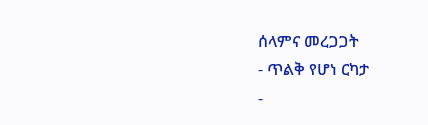ሰላምና መረጋጋት
- ጥልቅ የሆነ ርካታ
-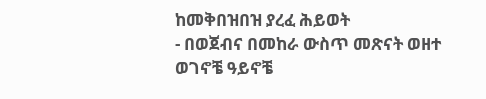ከመቅበዝበዝ ያረፈ ሕይወት
- በወጀብና በመከራ ውስጥ መጽናት ወዘተ
ወገኖቼ ዓይኖቼ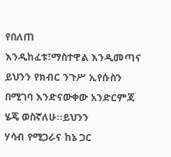የበለጠ
እንዲከፈቱ፣ማስተዋል እንዲመጣና ይህንን የክብር ንጉሥ ኢየሱስን በሚገባ እንድናውቀው አንድርምጃ ሄጄ ወስኛለሁ፡፡ይህንን
ሃሳብ የሚጋራና ከኔ ጋር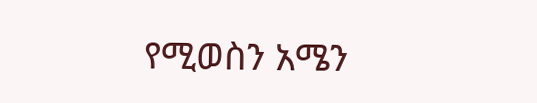የሚወስን አሜን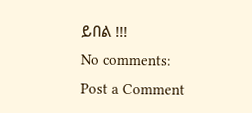ይበል !!!
No comments:
Post a Comment